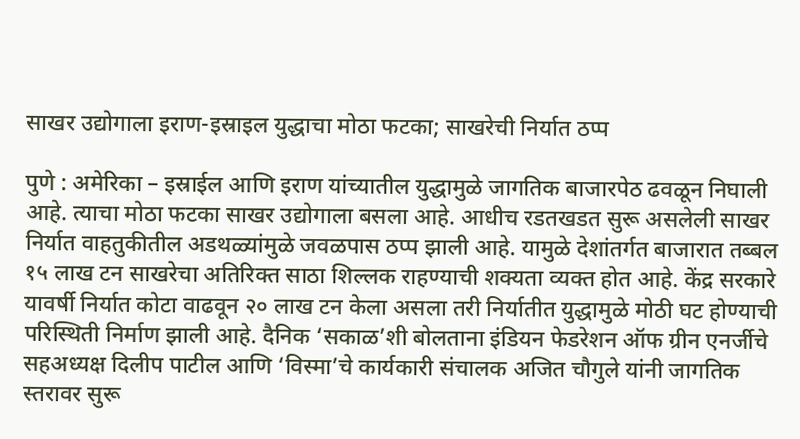साखर उद्योगाला इराण-इस्राइल युद्धाचा मोठा फटका; साखरेची निर्यात ठप्प

पुणे : अमेरिका – इस्राईल आणि इराण यांच्यातील युद्धामुळे जागतिक बाजारपेठ ढवळून निघाली आहे. त्याचा मोठा फटका साखर उद्योगाला बसला आहे. आधीच रडतखडत सुरू असलेली साखर निर्यात वाहतुकीतील अडथळ्यांमुळे जवळपास ठप्प झाली आहे. यामुळे देशांतर्गत बाजारात तब्बल १५ लाख टन साखरेचा अतिरिक्त साठा शिल्लक राहण्याची शक्यता व्यक्त होत आहे. केंद्र सरकारे यावर्षी निर्यात कोटा वाढवून २० लाख टन केला असला तरी निर्यातीत युद्धामुळे मोठी घट होण्याची परिस्थिती निर्माण झाली आहे. दैनिक ‘सकाळ’शी बोलताना इंडियन फेडरेशन ऑफ ग्रीन एनर्जीचे सहअध्यक्ष दिलीप पाटील आणि ‘विस्मा’चे कार्यकारी संचालक अजित चौगुले यांनी जागतिक स्तरावर सुरू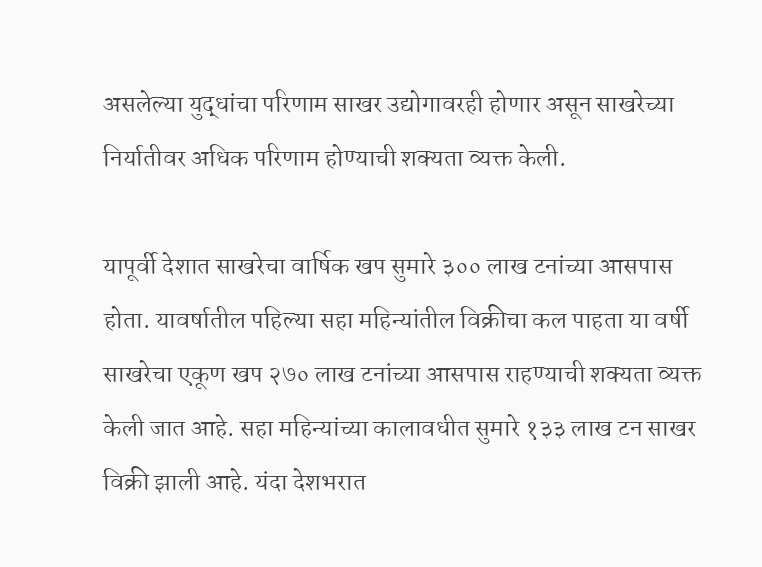असलेल्या युद्धांचा परिणाम साखर उद्योगावरही होणार असून साखरेच्या निर्यातीवर अधिक परिणाम होण्याची शक्यता व्यक्त केली.

यापूर्वी देशात साखरेचा वार्षिक खप सुमारे ३०० लाख टनांच्या आसपास होता. यावर्षातील पहिल्या सहा महिन्यांतील विक्रीचा कल पाहता या वर्षी साखरेचा एकूण खप २७० लाख टनांच्या आसपास राहण्याची शक्यता व्यक्त केली जात आहे. सहा महिन्यांच्या कालावधीत सुमारे १३३ लाख टन साखर विक्री झाली आहे. यंदा देशभरात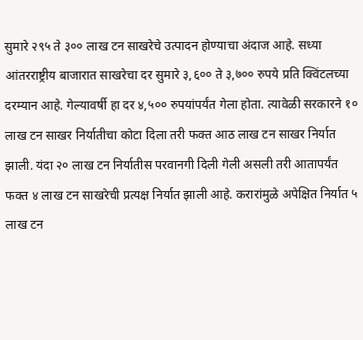सुमारे २९५ ते ३०० लाख टन साखरेचे उत्पादन होण्याचा अंदाज आहे. सध्या आंतरराष्ट्रीय बाजारात साखरेचा दर सुमारे ३,६०० ते ३,७०० रुपये प्रति क्विंटलच्या दरम्यान आहे. गेल्यावर्षी हा दर ४,५०० रुपयांपर्यंत गेला होता. त्यावेळी सरकारने १० लाख टन साखर निर्यातीचा कोटा दिला तरी फक्त आठ लाख टन साखर निर्यात झाली. यंदा २० लाख टन निर्यातीस परवानगी दिली गेली असली तरी आतापर्यंत फक्त ४ लाख टन साखरेची प्रत्यक्ष निर्यात झाली आहे. करारांमुळे अपेक्षित निर्यात ५ लाख टन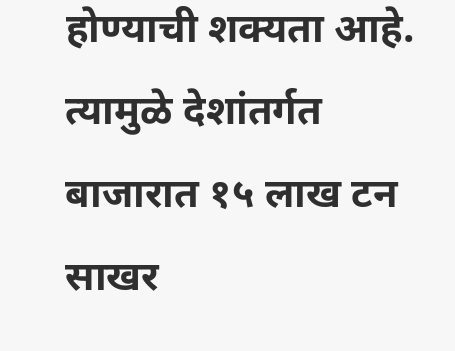होण्याची शक्यता आहे. त्यामुळे देशांतर्गत बाजारात १५ लाख टन साखर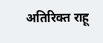अतिरिक्त राहू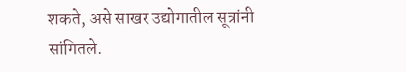शकते, असे साखर उद्योगातील सूत्रांनी सांगितले.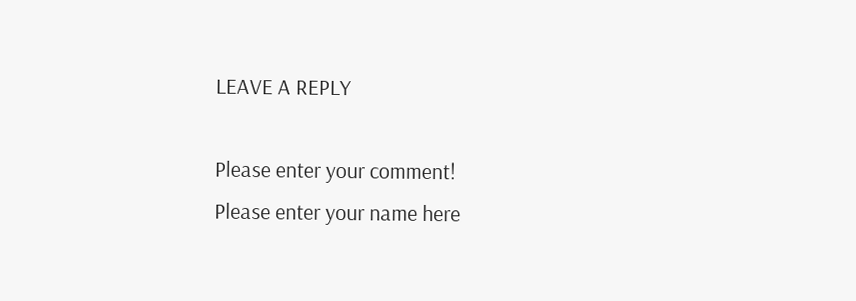LEAVE A REPLY

Please enter your comment!
Please enter your name here